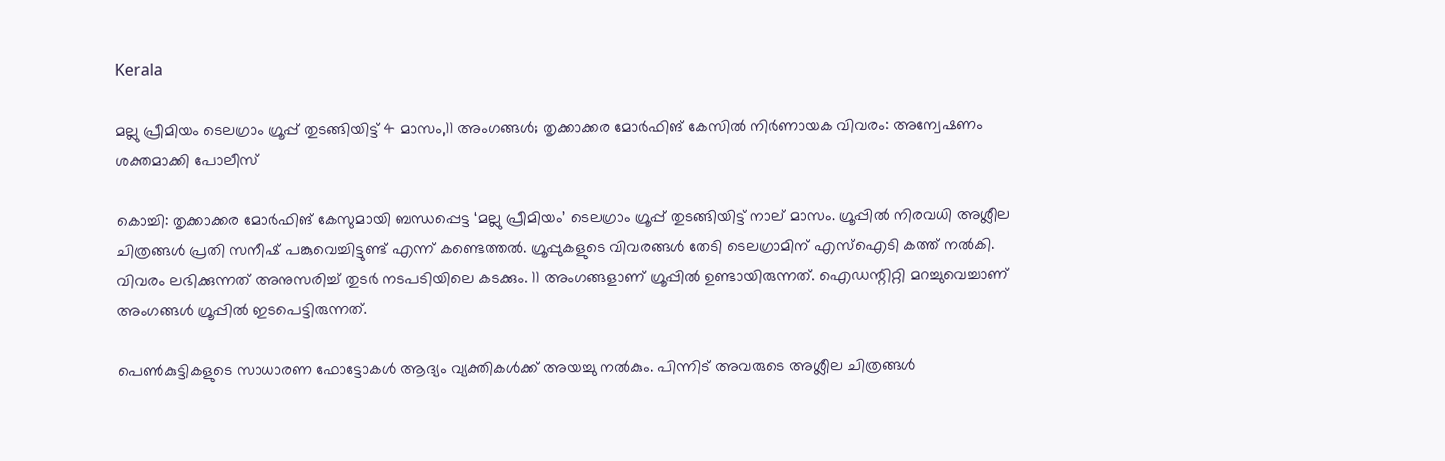Kerala

മല്ലു പ്രീമിയം ടെലഗ്രാം ഗ്രൂപ്പ് തുടങ്ങിയിട്ട് 4 മാസം,11 അംഗങ്ങൾ; തൃക്കാക്കര മോർഫിങ് കേസിൽ നിർണായക വിവരം: അന്വേഷണം ശക്തമാക്കി പോലീസ്

കൊച്ചി: തൃക്കാക്കര മോർഫിങ് കേസുമായി ബന്ധപ്പെട്ട ‘മല്ലു പ്രീമിയം’ ടെലഗ്രാം ഗ്രൂപ്പ്‌ തുടങ്ങിയിട്ട് നാല് മാസം. ഗ്രൂപ്പിൽ നിരവധി അശ്ലീല ചിത്രങ്ങൾ പ്രതി സനീഷ് പങ്കുവെച്ചിട്ടുണ്ട് എന്ന് കണ്ടെത്തൽ. ഗ്രൂപ്പുകളുടെ വിവരങ്ങൾ തേടി ടെലഗ്രാമിന് എസ്ഐടി കത്ത് നൽകി. വിവരം ലഭിക്കുന്നത് അനുസരിച്ച് തുടർ നടപടിയിലെ കടക്കും. 11 അംഗങ്ങളാണ് ഗ്രൂപ്പിൽ ഉണ്ടായിരുന്നത്. ഐഡന്റിറ്റി മറച്ചുവെച്ചാണ് അംഗങ്ങൾ ഗ്രൂപ്പിൽ ഇടപെട്ടിരുന്നത്.

പെൺകുട്ടികളുടെ സാധാരണ ഫോട്ടോകൾ ആദ്യം വ്യക്തികൾക്ക് അയച്ചു നൽകും. പിന്നിട് അവരുടെ അശ്ലീല ചിത്രങ്ങൾ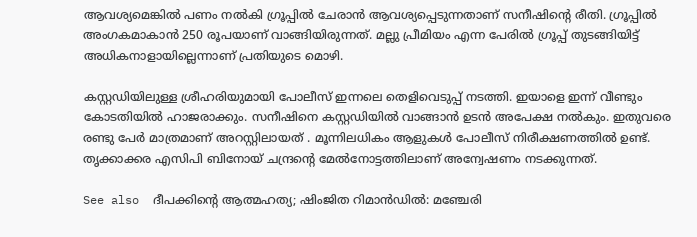ആവശ്യമെങ്കിൽ പണം നൽകി ഗ്രൂപ്പിൽ ചേരാൻ ആവശ്യപ്പെടുന്നതാണ് സനീഷിന്റെ രീതി. ഗ്രൂപ്പിൽ അംഗകമാകാൻ 250 രൂപയാണ് വാങ്ങിയിരുന്നത്. മല്ലു പ്രീമിയം എന്ന പേരിൽ ഗ്രൂപ്പ്‌ തുടങ്ങിയിട്ട് അധികനാളായില്ലെന്നാണ് പ്രതിയുടെ മൊഴി.

കസ്റ്റഡിയിലുള്ള ശ്രീഹരിയുമായി പോലീസ് ഇന്നലെ തെളിവെടുപ്പ് നടത്തി. ഇയാളെ ഇന്ന് വീണ്ടും കോടതിയിൽ ഹാജരാക്കും. സനീഷിനെ കസ്റ്റഡിയിൽ വാങ്ങാൻ ഉടൻ അപേക്ഷ നൽകും. ഇതുവരെ രണ്ടു പേർ മാത്രമാണ് അറസ്റ്റിലായത് . മൂന്നിലധികം ആളുകൾ പോലീസ് നിരീക്ഷണത്തിൽ ഉണ്ട്. തൃക്കാക്കര എസിപി ബിനോയ് ചന്ദ്രന്റെ മേൽനോട്ടത്തിലാണ് അന്വേഷണം നടക്കുന്നത്.

See also  ദീപക്കിന്റെ ആത്മഹത്യ; ഷിംജിത റിമാൻഡിൽ: മഞ്ചേരി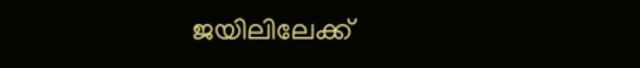ജയിലിലേക്ക്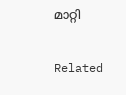മാറ്റി

Related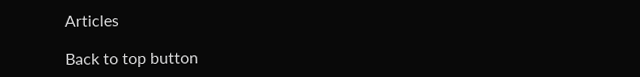Articles

Back to top button